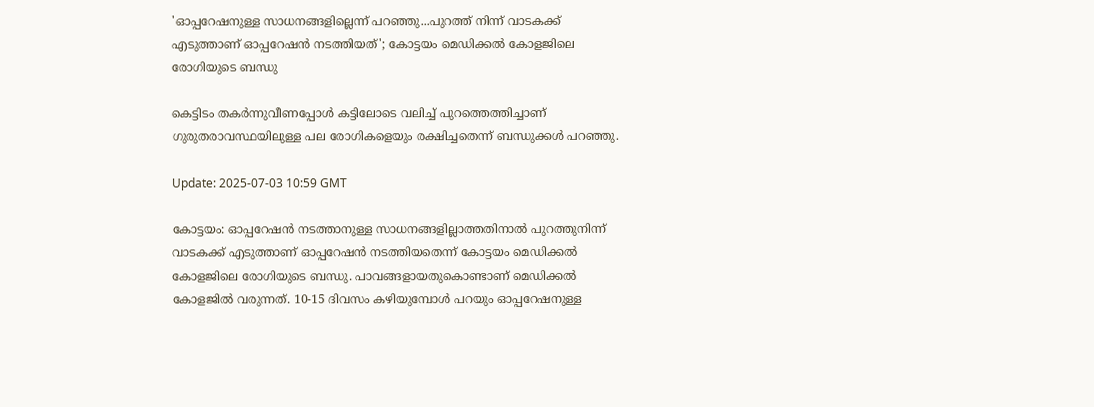'ഓപ്പറേഷനുള്ള സാധനങ്ങളില്ലെന്ന് പറഞ്ഞു...പുറത്ത് നിന്ന് വാടകക്ക് എടുത്താണ് ഓപ്പറേഷൻ നടത്തിയത്'; കോട്ടയം മെഡിക്കൽ കോളജിലെ രോഗിയുടെ ബന്ധു

കെട്ടിടം തകർന്നുവീണപ്പോൾ കട്ടിലോടെ വലിച്ച് പുറത്തെത്തിച്ചാണ് ഗുരുതരാവസ്ഥയിലുള്ള പല രോഗികളെയും രക്ഷിച്ചതെന്ന് ബന്ധുക്കൾ പറഞ്ഞു.

Update: 2025-07-03 10:59 GMT

കോട്ടയം: ഓപ്പറേഷൻ നടത്താനുള്ള സാധനങ്ങളില്ലാത്തതിനാൽ പുറത്തുനിന്ന് വാടകക്ക് എടുത്താണ് ഓപ്പറേഷൻ നടത്തിയതെന്ന് കോട്ടയം മെഡിക്കൽ കോളജിലെ രോഗിയുടെ ബന്ധു. പാവങ്ങളായതുകൊണ്ടാണ് മെഡിക്കൽ കോളജിൽ വരുന്നത്. 10-15 ദിവസം കഴിയുമ്പോൾ പറയും ഓപ്പറേഷനുള്ള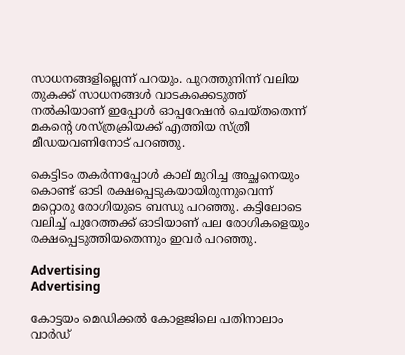സാധനങ്ങളില്ലെന്ന് പറയും. പുറത്തുനിന്ന് വലിയ തുകക്ക് സാധനങ്ങൾ വാടകക്കെടുത്ത് നൽകിയാണ് ഇപ്പോൾ ഓപ്പറേഷൻ ചെയ്തതെന്ന് മകന്റെ ശസ്ത്രക്രിയക്ക് എത്തിയ സ്ത്രീ മീഡയവണിനോട് പറഞ്ഞു.

കെട്ടിടം തകർന്നപ്പോൾ കാല് മുറിച്ച അച്ഛനെയും കൊണ്ട് ഓടി രക്ഷപ്പെടുകയായിരുന്നുവെന്ന് മറ്റൊരു രോഗിയുടെ ബന്ധു പറഞ്ഞു. കട്ടിലോടെ വലിച്ച് പുറേത്തക്ക് ഓടിയാണ് പല രോഗികളെയും രക്ഷപ്പെടുത്തിയതെന്നും ഇവർ പറഞ്ഞു.

Advertising
Advertising

കോട്ടയം മെഡിക്കൽ കോളജിലെ പതിനാലാം വാർഡ്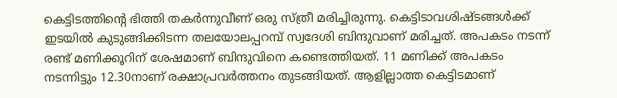കെട്ടിടത്തിന്റെ ഭിത്തി തകർന്നുവീണ് ഒരു സ്ത്രീ മരിച്ചിരുന്നു. കെട്ടിടാവശിഷ്ടങ്ങൾക്ക് ഇടയിൽ കുടുങ്ങിക്കിടന്ന തലയോലപ്പറമ്പ് സ്വദേശി ബിന്ദുവാണ് മരിച്ചത്. അപകടം നടന്ന് രണ്ട് മണിക്കൂറിന് ശേഷമാണ് ബിന്ദുവിനെ കണ്ടെത്തിയത്. 11 മണിക്ക് അപകടം നടന്നിട്ടും 12.30നാണ് രക്ഷാപ്രവർത്തനം തുടങ്ങിയത്. ആളില്ലാത്ത കെട്ടിടമാണ്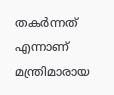തകർന്നത് എന്നാണ് മന്ത്രിമാരായ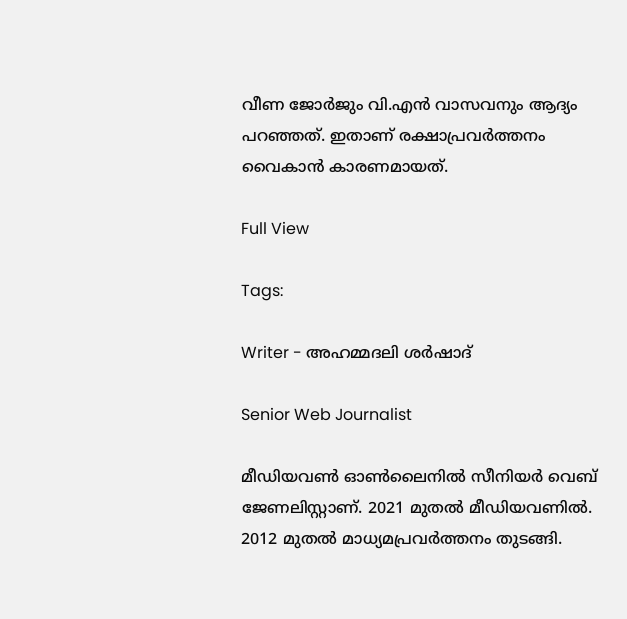വീണ ജോർജും വി.എൻ വാസവനും ആദ്യം പറഞ്ഞത്. ഇതാണ് രക്ഷാപ്രവർത്തനം വൈകാൻ കാരണമായത്.

Full View

Tags:

Writer - അഹമ്മദലി ശര്‍ഷാദ്

Senior Web Journalist

മീഡിയവൺ ഓൺലൈനിൽ സീനിയർ വെബ് ജേണലിസ്റ്റാണ്. 2021 മുതൽ മീഡിയവണിൽ. 2012 മുതൽ മാധ്യമപ്രവർത്തനം തുടങ്ങി.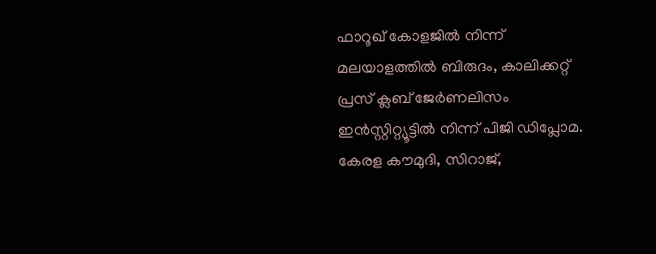ഫാറൂഖ് കോളജിൽ നിന്ന് മലയാളത്തിൽ ബിരുദം, കാലിക്കറ്റ് പ്രസ് ക്ലബ് ജേർണലിസം ഇൻസ്റ്റിറ്റ്യൂട്ടിൽ നിന്ന് പിജി ഡിപ്ലോമ. കേരള കൗമുദി, സിറാജ്,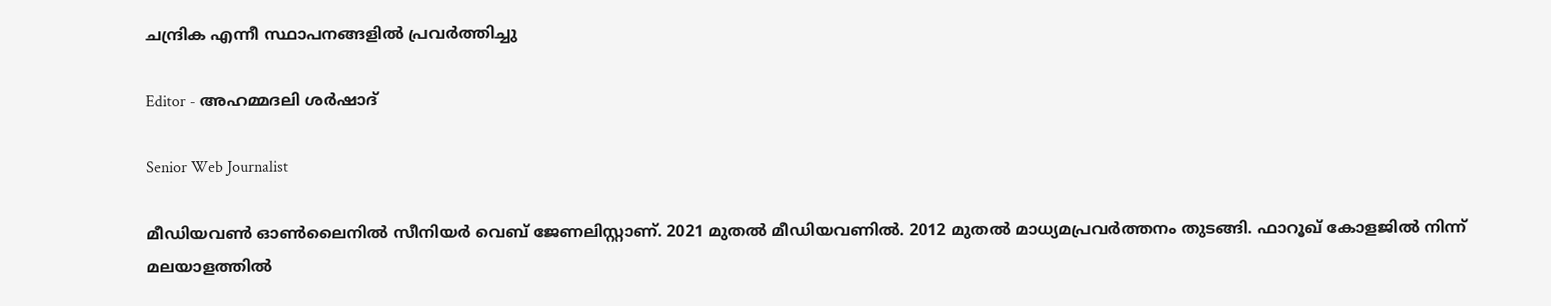ചന്ദ്രിക എന്നീ സ്ഥാപനങ്ങളിൽ പ്രവർത്തിച്ചു

Editor - അഹമ്മദലി ശര്‍ഷാദ്

Senior Web Journalist

മീഡിയവൺ ഓൺലൈനിൽ സീനിയർ വെബ് ജേണലിസ്റ്റാണ്. 2021 മുതൽ മീഡിയവണിൽ. 2012 മുതൽ മാധ്യമപ്രവർത്തനം തുടങ്ങി. ഫാറൂഖ് കോളജിൽ നിന്ന് മലയാളത്തിൽ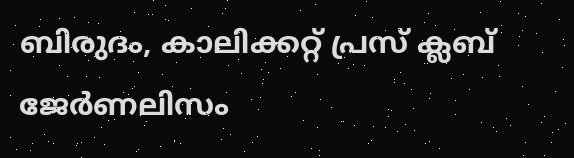ബിരുദം, കാലിക്കറ്റ് പ്രസ് ക്ലബ് ജേർണലിസം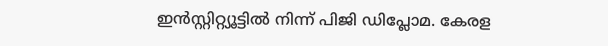ഇൻസ്റ്റിറ്റ്യൂട്ടിൽ നിന്ന് പിജി ഡിപ്ലോമ. കേരള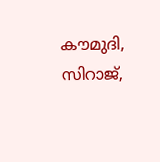കൗമുദി, സിറാജ്,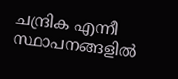ചന്ദ്രിക എന്നീ സ്ഥാപനങ്ങളിൽ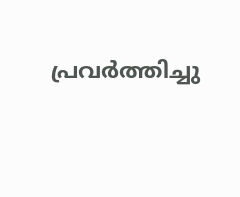പ്രവർത്തിച്ചു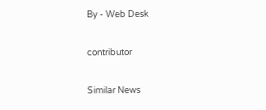By - Web Desk

contributor

Similar News